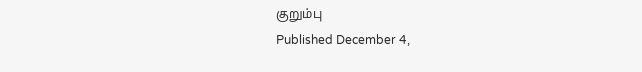குறும்பு
Published December 4,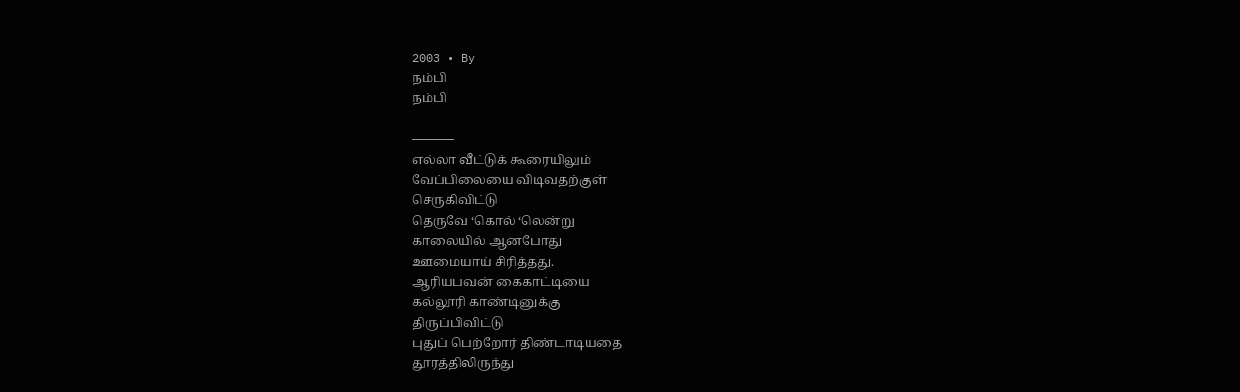2003 • By
நம்பி
நம்பி

———–
எல்லா வீட்டுக் கூரையிலும்
வேப்பிலையை விடிவதற்குள்
செருகிவிட்டு
தெருவே ‘கொல் ‘லென்று
காலையில் ஆனபோது
ஊமையாய் சிரித்தது.
ஆரியபவன் கைகாட்டியை
கல்லூரி காண்டினுக்கு
திருப்பிவிட்டு
புதுப் பெற்றோர் திண்டாடியதை
தூரத்திலிருந்து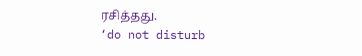ரசித்தது.
‘do not disturb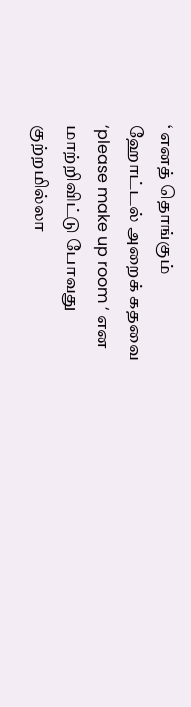‘ எனத் தொங்கும்
ஹோட்டல் அறைக் கதவை
‘please make up room ‘ என
மாற்றிவிட்டு போவது
குற்றமில்லா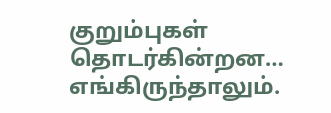குறும்புகள்
தொடர்கின்றன…
எங்கிருந்தாலும்.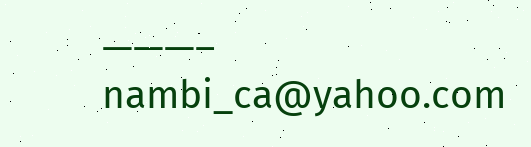———–
nambi_ca@yahoo.com